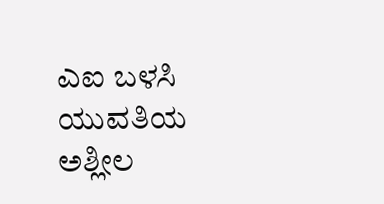ಎಐ ಬಳಸಿ ಯುವತಿಯ ಅಶ್ಲೀಲ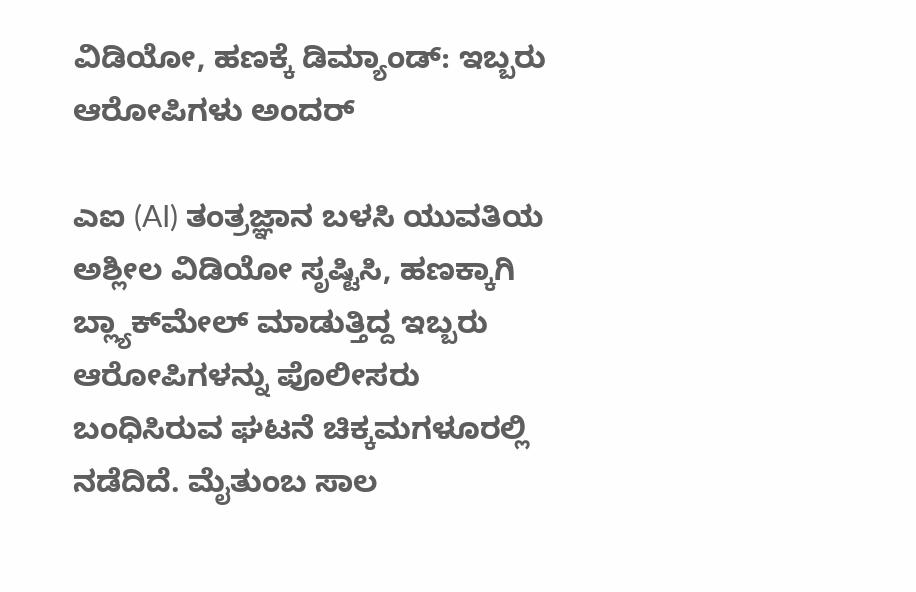ವಿಡಿಯೋ, ಹಣಕ್ಕೆ ಡಿಮ್ಯಾಂಡ್: ಇಬ್ಬರು ಆರೋಪಿಗಳು ಅಂದರ್

ಎಐ (AI) ತಂತ್ರಜ್ಞಾನ ಬಳಸಿ ಯುವತಿಯ ಅಶ್ಲೀಲ ವಿಡಿಯೋ ಸೃಷ್ಟಿಸಿ, ಹಣಕ್ಕಾಗಿ ಬ್ಲ್ಯಾಕ್‌ಮೇಲ್ ಮಾಡುತ್ತಿದ್ದ ಇಬ್ಬರು ಆರೋಪಿಗಳನ್ನು ಪೊಲೀಸರು ಬಂಧಿಸಿರುವ ಘಟನೆ ಚಿಕ್ಕಮಗಳೂರಲ್ಲಿ ನಡೆದಿದೆ. ಮೈತುಂಬ ಸಾಲ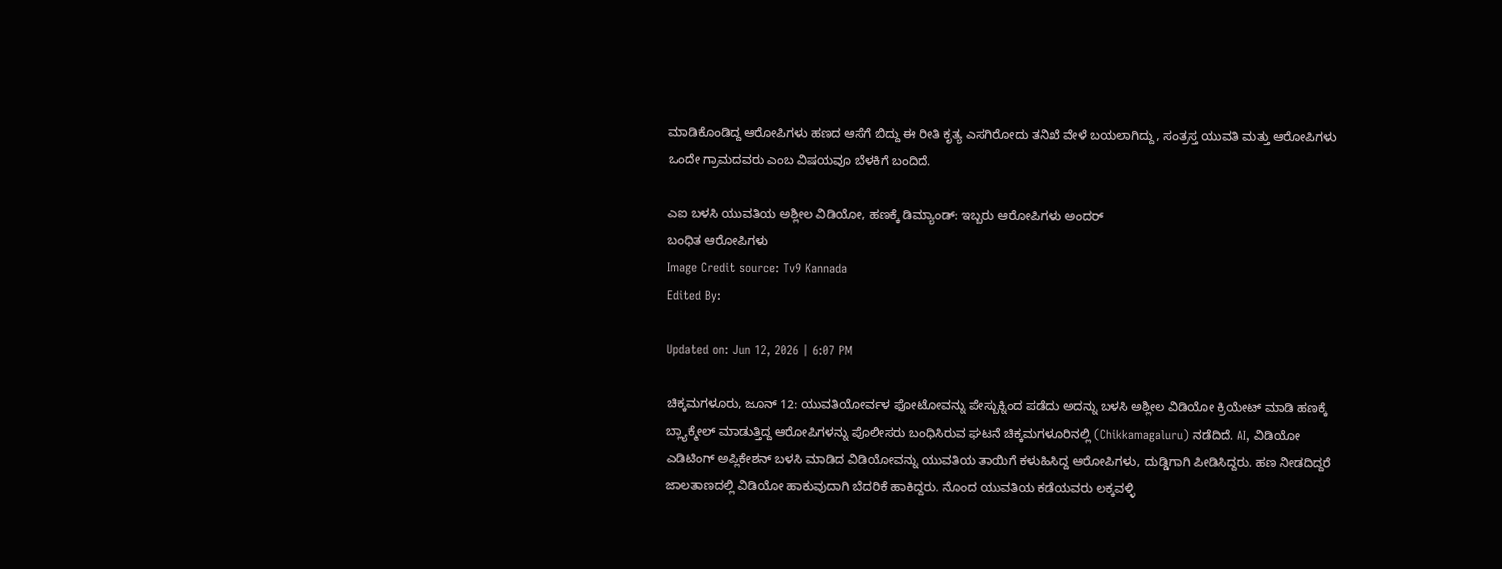ಮಾಡಿಕೊಂಡಿದ್ದ ಆರೋಪಿಗಳು ಹಣದ ಆಸೆಗೆ ಬಿದ್ದು ಈ ರೀತಿ ಕೃತ್ಯ ಎಸಗಿರೋದು ತನಿಖೆ ವೇಳೆ ಬಯಲಾಗಿದ್ದು, ಸಂತ್ರಸ್ತ ಯುವತಿ ಮತ್ತು ಆರೋಪಿಗಳು ಒಂದೇ ಗ್ರಾಮದವರು ಎಂಬ ವಿಷಯವೂ ಬೆಳಕಿಗೆ ಬಂದಿದೆ.

ಎಐ ಬಳಸಿ ಯುವತಿಯ ಅಶ್ಲೀಲ ವಿಡಿಯೋ, ಹಣಕ್ಕೆ ಡಿಮ್ಯಾಂಡ್: ಇಬ್ಬರು ಆರೋಪಿಗಳು ಅಂದರ್
ಬಂಧಿತ ಆರೋಪಿಗಳು
Image Credit source: Tv9 Kannada
Edited By:

Updated on: Jun 12, 2026 | 6:07 PM

ಚಿಕ್ಕಮಗಳೂರು, ಜೂನ್ 12: ಯುವತಿಯೋರ್ವಳ ಫೋಟೋವನ್ನು ಪೇಸ್ಬುಕ್ನಿಂದ ಪಡೆದು ಅದನ್ನು ಬಳಸಿ ಅಶ್ಲೀಲ ವಿಡಿಯೋ ಕ್ರಿಯೇಟ್ ಮಾಡಿ ಹಣಕ್ಕೆ ಬ್ಲ್ಯಾಕ್ಮೇಲ್ ಮಾಡುತ್ತಿದ್ದ ಆರೋಪಿಗಳನ್ನು ಪೊಲೀಸರು ಬಂಧಿಸಿರುವ ಘಟನೆ ಚಿಕ್ಕಮಗಳೂರಿನಲ್ಲಿ (Chikkamagaluru) ನಡೆದಿದೆ. AI, ವಿಡಿಯೋ ಎಡಿಟಿಂಗ್ ಅಪ್ಲಿಕೇಶನ್ ಬಳಸಿ ಮಾಡಿದ ವಿಡಿಯೋವನ್ನು ಯುವತಿಯ ತಾಯಿಗೆ ಕಳುಹಿಸಿದ್ದ ಆರೋಪಿಗಳು, ದುಡ್ಡಿಗಾಗಿ ಪೀಡಿಸಿದ್ದರು. ಹಣ ನೀಡದಿದ್ದರೆ ಜಾಲತಾಣದಲ್ಲಿ ವಿಡಿಯೋ ಹಾಕುವುದಾಗಿ ಬೆದರಿಕೆ ಹಾಕಿದ್ದರು. ನೊಂದ ಯುವತಿಯ ಕಡೆಯವರು ಲಕ್ಕವಳ್ಳಿ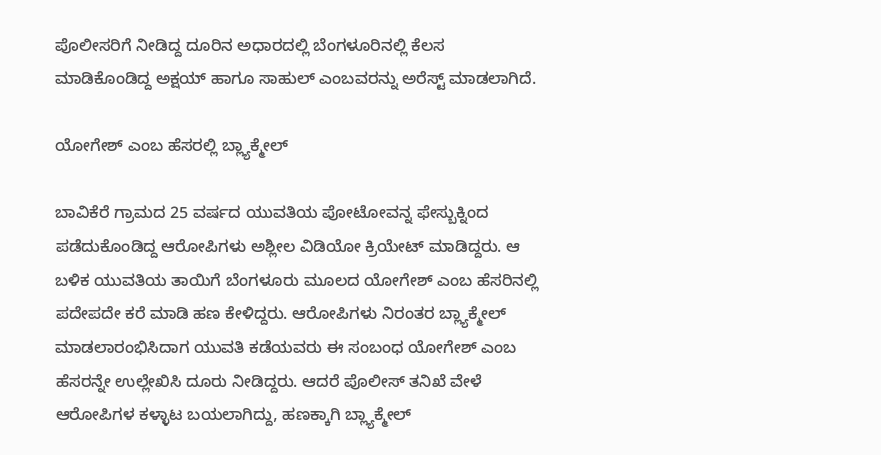ಪೊಲೀಸರಿಗೆ ನೀಡಿದ್ದ ದೂರಿನ ಅಧಾರದಲ್ಲಿ ಬೆಂಗಳೂರಿನಲ್ಲಿ ಕೆಲಸ ಮಾಡಿಕೊಂಡಿದ್ದ ಅಕ್ಷಯ್ ಹಾಗೂ ಸಾಹುಲ್ ಎಂಬವರನ್ನು ಅರೆಸ್ಟ್ ಮಾಡಲಾಗಿದೆ.

ಯೋಗೇಶ್ ಎಂಬ ಹೆಸರಲ್ಲಿ ಬ್ಲ್ಯಾಕ್ಮೇಲ್

ಬಾವಿಕೆರೆ ಗ್ರಾಮದ 25 ವರ್ಷದ ಯುವತಿಯ ಪೋಟೋವನ್ನ ಫೇಸ್ಬುಕ್ನಿಂದ ಪಡೆದುಕೊಂಡಿದ್ದ ಆರೋಪಿಗಳು ಅಶ್ಲೀಲ ವಿಡಿಯೋ ಕ್ರಿಯೇಟ್ ಮಾಡಿದ್ದರು. ಆ ಬಳಿಕ ಯುವತಿಯ ತಾಯಿಗೆ ಬೆಂಗಳೂರು ಮೂಲದ ಯೋಗೇಶ್ ಎಂಬ ಹೆಸರಿನಲ್ಲಿ ಪದೇಪದೇ ಕರೆ ಮಾಡಿ ಹಣ ಕೇಳಿದ್ದರು. ಆರೋಪಿಗಳು ನಿರಂತರ ಬ್ಲ್ಯಾಕ್ಮೇಲ್ ಮಾಡಲಾರಂಭಿಸಿದಾಗ ಯುವತಿ ಕಡೆಯವರು ಈ ಸಂಬಂಧ ಯೋಗೇಶ್ ಎಂಬ ಹೆಸರನ್ನೇ ಉಲ್ಲೇಖಿಸಿ ದೂರು ನೀಡಿದ್ದರು. ಆದರೆ ಪೊಲೀಸ್ ತನಿಖೆ ವೇಳೆ ಆರೋಪಿಗಳ ಕಳ್ಳಾಟ ಬಯಲಾಗಿದ್ದು, ಹಣಕ್ಕಾಗಿ ಬ್ಲ್ಯಾಕ್ಮೇಲ್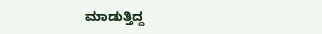ಮಾಡುತ್ತಿದ್ದ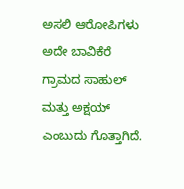ಅಸಲಿ ಆರೋಪಿಗಳು ಅದೇ ಬಾವಿಕೆರೆ ಗ್ರಾಮದ ಸಾಹುಲ್ ಮತ್ತು ಅಕ್ಷಯ್ ಎಂಬುದು ಗೊತ್ತಾಗಿದೆ.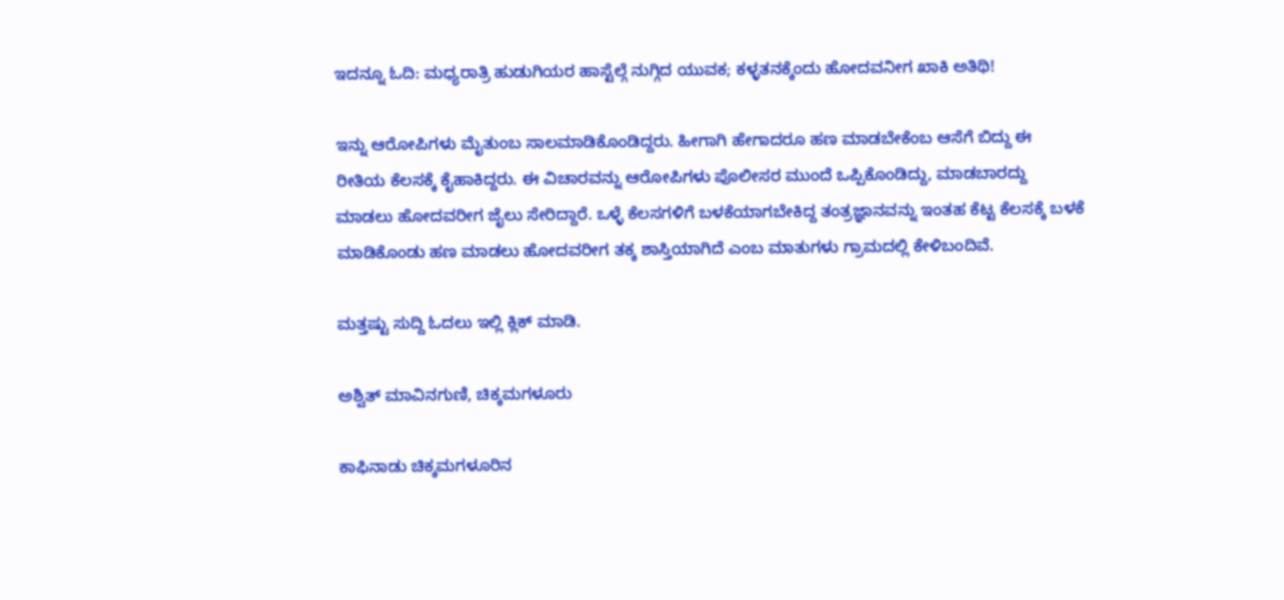ಇದನ್ನೂ ಓದಿ: ಮಧ್ಯರಾತ್ರಿ ಹುಡುಗಿಯರ ಹಾಸ್ಟೆಲ್ಗೆ ನುಗ್ಗಿದ ಯುವಕ; ಕಳ್ಳತನಕ್ಕೆಂದು ಹೋದವನೀಗ ಖಾಕಿ ಅತಿಥಿ!

ಇನ್ನು ಆರೋಪಿಗಳು ಮೈತುಂಬ ಸಾಲಮಾಡಿಕೊಂಡಿದ್ದರು. ಹೀಗಾಗಿ ಹೇಗಾದರೂ ಹಣ ಮಾಡಬೇಕೆಂಬ ಆಸೆಗೆ ಬಿದ್ದು ಈ ರೀತಿಯ ಕೆಲಸಕ್ಕೆ ಕೈಹಾಕಿದ್ದರು. ಈ ವಿಚಾರವನ್ನು ಆರೋಪಿಗಳು ಪೊಲೀಸರ ಮುಂದೆ ಒಪ್ಪಿಕೊಂಡಿದ್ದು, ಮಾಡಬಾರದ್ದು ಮಾಡಲು ಹೋದವರೀಗ ಜೈಲು ಸೇರಿದ್ದಾರೆ. ಒಳ್ಳೆ ಕೆಲಸಗಳಿಗೆ ಬಳಕೆಯಾಗಬೇಕಿದ್ದ ತಂತ್ರಜ್ಞಾನವನ್ನು ಇಂತಹ ಕೆಟ್ಟ ಕೆಲಸಕ್ಕೆ ಬಳಕೆ ಮಾಡಿಕೊಂಡು ಹಣ ಮಾಡಲು ಹೋದವರೀಗ ತಕ್ಕ ಶಾಸ್ತಿಯಾಗಿದೆ ಎಂಬ ಮಾತುಗಳು ಗ್ರಾಮದಲ್ಲಿ ಕೇಳಿಬಂದಿವೆ.

ಮತ್ತಷ್ಟು ಸುದ್ದಿ ಓದಲು ಇಲ್ಲಿ ಕ್ಲಿಕ್ ಮಾಡಿ.

ಅಶ್ವಿತ್ ಮಾವಿನಗುಣಿ, ಚಿಕ್ಕಮಗಳೂರು

ಕಾಫಿನಾಡು ಚಿಕ್ಕಮಗಳೂರಿನ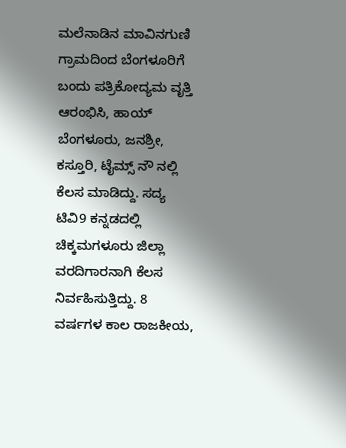ಮಲೆನಾಡಿನ ಮಾವಿನಗುಣಿ ಗ್ರಾಮದಿಂದ ಬೆಂಗಳೂರಿಗೆ ಬಂದು ಪತ್ರಿಕೋದ್ಯಮ ವೃತ್ತಿ ಆರಂಭಿಸಿ, ಹಾಯ್ ಬೆಂಗಳೂರು, ಜನಶ್ರೀ, ಕಸ್ತೂರಿ, ಟೈಮ್ಸ್ ನೌ ನಲ್ಲಿ ಕೆಲಸ ಮಾಡಿದ್ದು. ಸದ್ಯ ಟಿವಿ9 ಕನ್ನಡದಲ್ಲಿ ಚಿಕ್ಕಮಗಳೂರು ಜಿಲ್ಲಾ ವರದಿಗಾರನಾಗಿ ಕೆಲಸ ನಿರ್ವಹಿಸುತ್ತಿದ್ದು. 8 ವರ್ಷಗಳ ಕಾಲ ರಾಜಕೀಯ,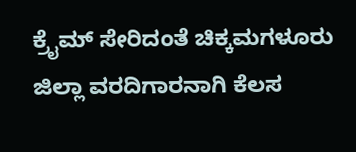ಕ್ರೈಮ್ ಸೇರಿದಂತೆ ಚಿಕ್ಕಮಗಳೂರು ಜಿಲ್ಲಾ ವರದಿಗಾರನಾಗಿ ಕೆಲಸ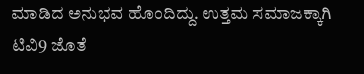ಮಾಡಿದ ಅನುಭವ ಹೊಂದಿದ್ದು. ಉತ್ತಮ ಸಮಾಜಕ್ಕಾಗಿ ಟಿವಿ9 ಜೊತೆ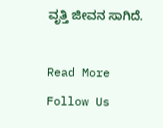ವೃತ್ತಿ ಜೀವನ ಸಾಗಿದೆ.

Read More
Follow Us